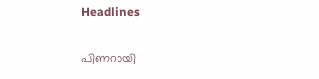Headlines

പിണറായി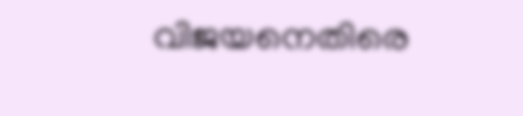വിജയനെതിരെ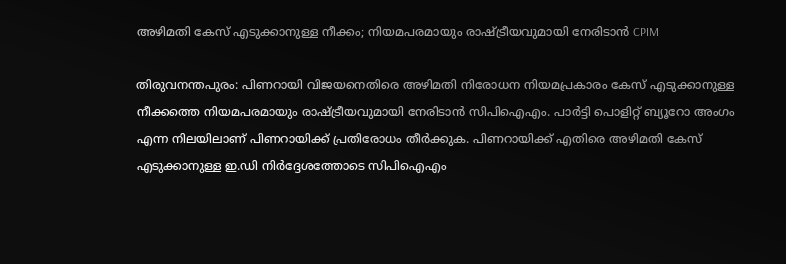അഴിമതി കേസ് എടുക്കാനുള്ള നീക്കം; നിയമപരമായും രാഷ്‌ട്രീയവുമായി നേരിടാൻ CPIM

തിരുവനന്തപുരം: പിണറായി വിജയനെതിരെ അഴിമതി നിരോധന നിയമപ്രകാരം കേസ് എടുക്കാനുള്ള നീക്കത്തെ നിയമപരമായും രാഷ്‌ട്രീയവുമായി നേരിടാൻ സിപിഐഎം. പാർട്ടി പൊളിറ്റ് ബ്യൂറോ അംഗം എന്ന നിലയിലാണ് പിണറായിക്ക് പ്രതിരോധം തീർക്കുക. പിണറായിക്ക് എതിരെ അഴിമതി കേസ് എടുക്കാനുള്ള ഇ.ഡി നിർദ്ദേശത്തോടെ സിപിഐഎം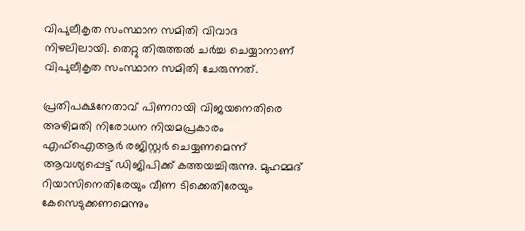വിപുലീകൃത സംസ്ഥാന സമിതി വിവാദ നിഴലിലായി. തെറ്റു തിരുത്തൽ ചർച്ച ചെയ്യാനാണ് വിപുലീകൃത സംസ്ഥാന സമിതി ചേരുന്നത്.

പ്രതിപക്ഷനേതാവ് പിണറായി വിജയനെതിരെ അഴിമതി നിരോധന നിയമപ്രകാരം എഫ്ഐആർ രജിസ്റ്റർ ചെയ്യണമെന്ന് ആവശ്യപ്പെട്ട് ഡിജിപിക്ക് കത്തയച്ചിരുന്നു. മുഹമ്മദ് റിയാസിനെതിരേയും വീണ ടിക്കെതിരേയും കേസെടുക്കണമെന്നും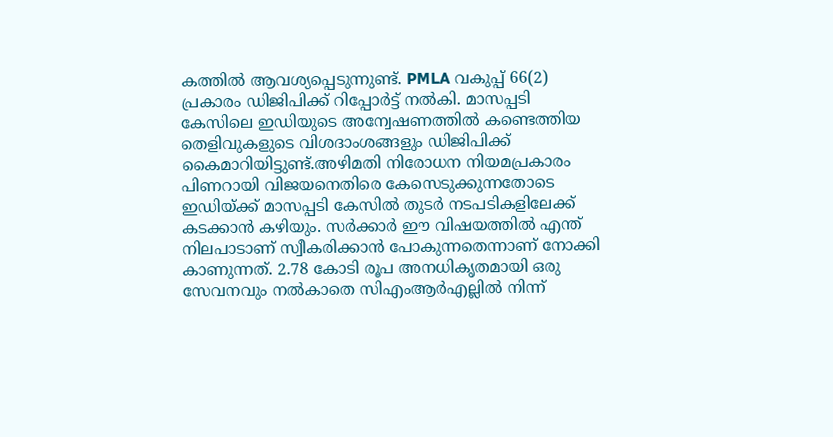കത്തിൽ ആവശ്യപ്പെടുന്നുണ്ട്. PMLA വകുപ്പ് 66(2) പ്രകാരം ഡിജിപിക്ക് റിപ്പോർട്ട് നൽകി. മാസപ്പടി കേസിലെ ഇഡിയുടെ അന്വേഷണത്തിൽ കണ്ടെത്തിയ തെളിവുകളുടെ വിശദാംശങ്ങളും ഡിജിപിക്ക് കൈമാറിയിട്ടുണ്ട്.അഴിമതി നിരോധന നിയമപ്രകാരം പിണറായി വിജയനെതിരെ കേസെടുക്കുന്നതോടെ ഇഡിയ്ക്ക് മാസപ്പടി കേസില്‍ തുടര്‍ നടപടികളിലേക്ക് കടക്കാന്‍ കഴിയും. സര്‍ക്കാര്‍ ഈ വിഷയത്തില്‍ എന്ത് നിലപാടാണ് സ്വീകരിക്കാന്‍ പോകുന്നതെന്നാണ് നോക്കി കാണുന്നത്. 2.78 കോടി രൂപ അനധികൃതമായി ഒരു സേവനവും നൽകാതെ സിഎംആർഎല്ലിൽ നിന്ന്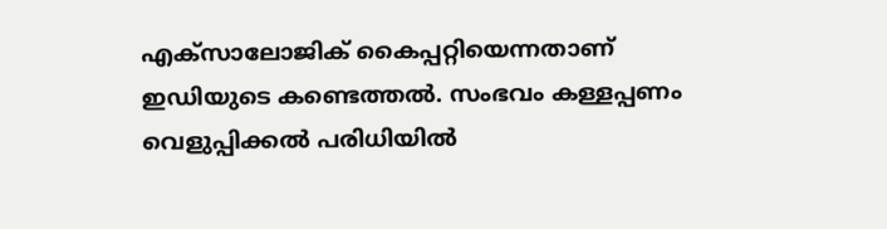എക്‌സാലോജിക് കൈപ്പറ്റിയെന്നതാണ് ഇഡിയുടെ കണ്ടെത്തൽ. സംഭവം കള്ളപ്പണം വെളുപ്പിക്കൽ പരിധിയിൽ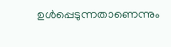ഉൾപ്പെടുന്നതാണെന്നും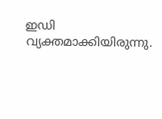ഇഡി വ്യക്തമാക്കിയിരുന്നു.